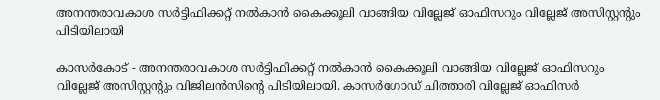അനന്തരാവകാശ സര്‍ട്ടിഫിക്കറ്റ് നല്‍കാന്‍ കൈക്കൂലി വാങ്ങിയ വില്ലേജ് ഓഫിസറും വില്ലേജ് അസിസ്റ്റന്റും പിടിയിലായി

കാസര്‍കോട് - അനന്തരാവകാശ സര്‍ട്ടിഫിക്കറ്റ് നല്‍കാന്‍ കൈക്കൂലി വാങ്ങിയ വില്ലേജ് ഓഫിസറും വില്ലേജ് അസിസ്റ്റന്റും വിജിലന്‍സിന്റെ പിടിയിലായി. കാസര്‍ഗോഡ് ചിത്താരി വില്ലേജ് ഓഫിസര്‍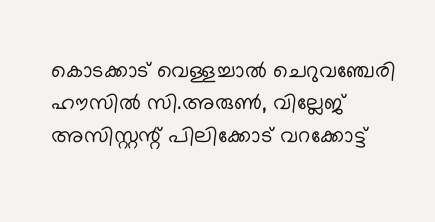കൊടക്കാട് വെള്ളച്ചാല്‍ ചെറുവഞ്ചേരി ഹൗസില്‍ സി.അരുണ്‍, വില്ലേജ് അസിസ്റ്റന്റ് പിലിക്കോട് വറക്കോട്ട്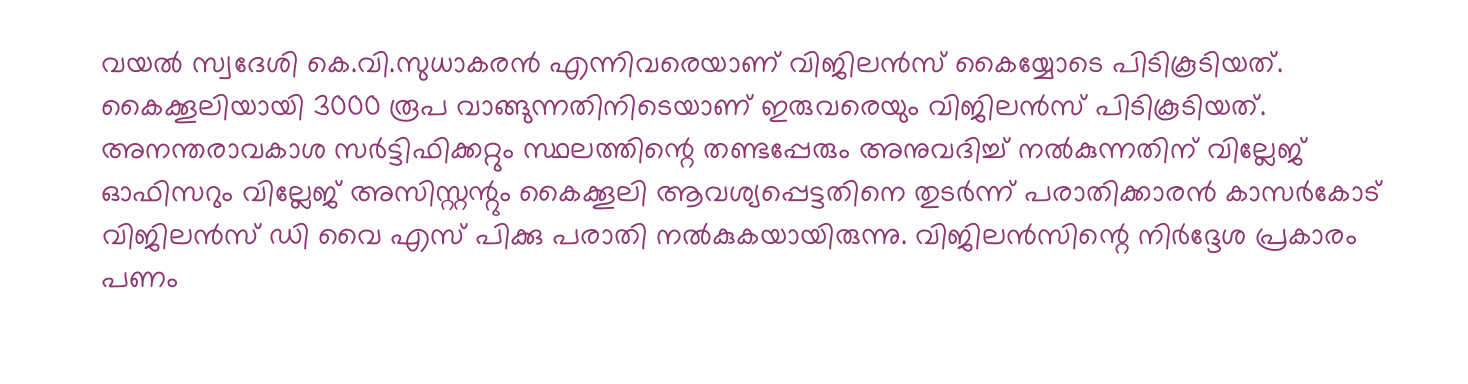വയല്‍ സ്വദേശി കെ.വി.സുധാകരന്‍ എന്നിവരെയാണ് വിജിലന്‍സ് കൈയ്യോടെ പിടികൂടിയത്. കൈക്കൂലിയായി 3000 രൂപ വാങ്ങുന്നതിനിടെയാണ് ഇരുവരെയും വിജിലന്‍സ് പിടികൂടിയത്. അനന്തരാവകാശ സര്‍ട്ടിഫിക്കറ്റും സ്ഥലത്തിന്റെ തണ്ടപ്പേരും അനുവദിച്ച് നല്‍കുന്നതിന് വില്ലേജ് ഓഫിസറും വില്ലേജ് അസിസ്റ്റന്റും കൈക്കൂലി ആവശ്യപ്പെട്ടതിനെ തുടര്‍ന്ന് പരാതിക്കാരന്‍ കാസര്‍കോട് വിജിലന്‍സ് ഡി വൈ എസ് പിക്കു പരാതി നല്‍കുകയായിരുന്നു. വിജിലന്‍സിന്റെ നിര്‍ദ്ദേശ പ്രകാരം പണം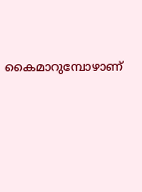കൈമാറുമ്പോഴാണ്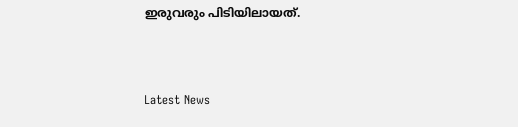ഇരുവരും പിടിയിലായത്.



Latest News